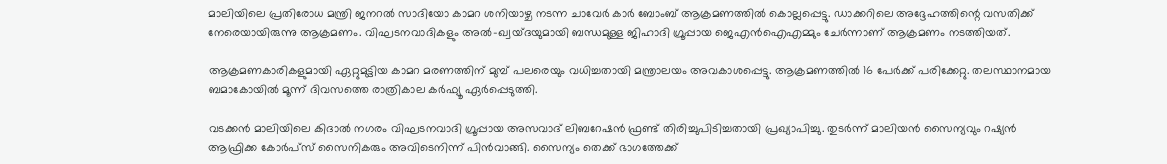മാലിയിലെ പ്രതിരോധ മന്ത്രി ജനറൽ സാദിയോ കാമറ ശനിയാഴ്ച നടന്ന ചാവേർ കാർ ബോംബ് ആക്രമണത്തിൽ കൊല്ലപ്പെട്ടു. ഡാക്കറിലെ അദ്ദേഹത്തിന്റെ വസതിക്ക് നേരെയായിരുന്നു ആക്രമണം. വിഘടനവാദികളും അൽ-ഖ്വയ്ദയുമായി ബന്ധമുള്ള ജിഹാദി ഗ്രൂപ്പായ ജെഎൻഐഎമ്മും ചേർന്നാണ് ആക്രമണം നടത്തിയത്.

ആക്രമണകാരികളുമായി ഏറ്റുമുട്ടിയ കാമറ മരണത്തിന് മുമ്പ് പലരെയും വധിച്ചതായി മന്ത്രാലയം അവകാശപ്പെട്ടു. ആക്രമണത്തിൽ 16 പേർക്ക് പരിക്കേറ്റു. തലസ്ഥാനമായ ബമാകോയിൽ മൂന്ന് ദിവസത്തെ രാത്രികാല കർഫ്യൂ ഏർപ്പെടുത്തി.

വടക്കൻ മാലിയിലെ കിദാൽ നഗരം വിഘടനവാദി ഗ്രൂപ്പായ അസവാദ് ലിബറേഷൻ ഫ്രണ്ട് തിരിച്ചുപിടിച്ചതായി പ്രഖ്യാപിച്ചു. തുടർന്ന് മാലിയൻ സൈന്യവും റഷ്യൻ ആഫ്രിക്ക കോർപ്‌സ് സൈനികരും അവിടെനിന്ന് പിൻവാങ്ങി. സൈന്യം തെക്ക് ഭാഗത്തേക്ക്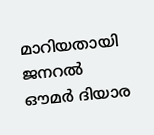മാറിയതായി ജനറൽ ഔമർ ദിയാര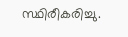സ്ഥിരീകരിച്ചു.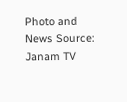Photo and News Source: Janam TV